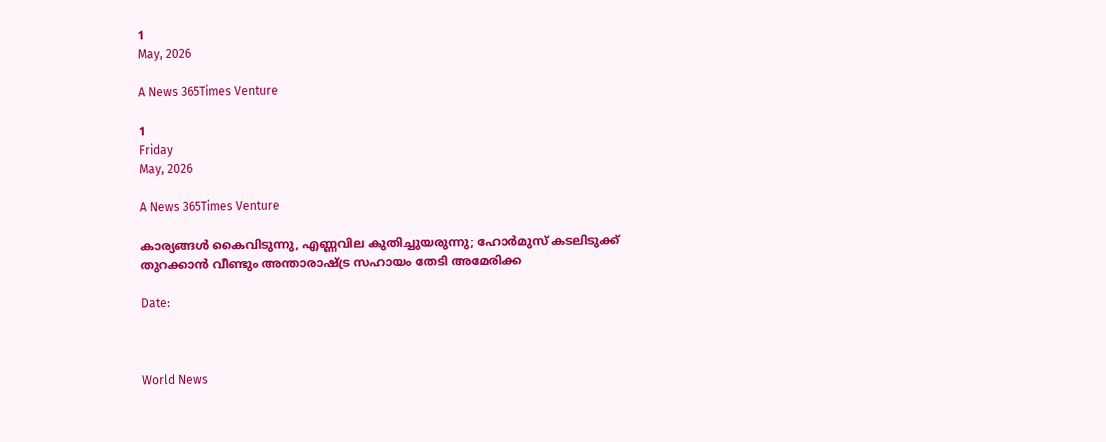1
May, 2026

A News 365Times Venture

1
Friday
May, 2026

A News 365Times Venture

കാര്യങ്ങള്‍ കൈവിടുന്നു, എണ്ണവില കുതിച്ചുയരുന്നു; ഹോര്‍മുസ് കടലിടുക്ക് തുറക്കാന്‍ വീണ്ടും അന്താരാഷ്ട്ര സഹായം തേടി അമേരിക്ക

Date:



World News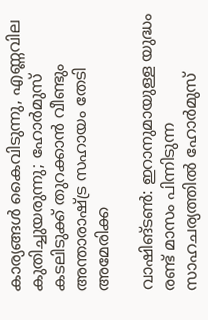കാര്യങ്ങള്‍ കൈവിടുന്നു, എണ്ണവില കുതിച്ചുയരുന്നു; ഹോര്‍മുസ് കടലിടുക്ക് തുറക്കാന്‍ വീണ്ടും അന്താരാഷ്ട്ര സഹായം തേടി അമേരിക്ക

വാഷിങ്ടണ്‍: ഇറാനുമായുള്ള യുദ്ധം രണ്ട് മാസം പിന്നിടുന്ന സാഹചര്യത്തില്‍ ഹോര്‍മുസ്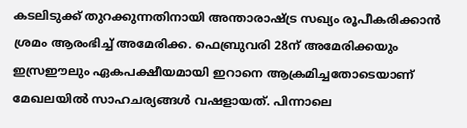കടലിടുക്ക് തുറക്കുന്നതിനായി അന്താരാഷ്ട്ര സഖ്യം രൂപീകരിക്കാന്‍ ശ്രമം ആരംഭിച്ച് അമേരിക്ക. ഫെബ്രുവരി 28ന് അമേരിക്കയും ഇസ്രഈലും ഏകപക്ഷീയമായി ഇറാനെ ആക്രമിച്ചതോടെയാണ് മേഖലയില്‍ സാഹചര്യങ്ങള്‍ വഷളായത്. പിന്നാലെ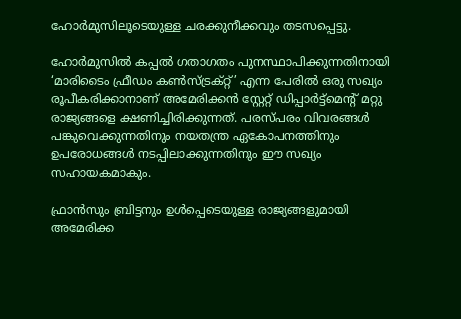ഹോര്‍മുസിലൂടെയുള്ള ചരക്കുനീക്കവും തടസപ്പെട്ടു.

ഹോര്‍മുസില്‍ കപ്പല്‍ ഗതാഗതം പുനസ്ഥാപിക്കുന്നതിനായി ‘മാരിടൈം ഫ്രീഡം കണ്‍സ്ട്രക്റ്റ്’ എന്ന പേരില്‍ ഒരു സഖ്യം രൂപീകരിക്കാനാണ് അമേരിക്കന്‍ സ്റ്റേറ്റ് ഡിപ്പാര്‍ട്ട്മെന്റ് മറ്റു രാജ്യങ്ങളെ ക്ഷണിച്ചിരിക്കുന്നത്. പരസ്പരം വിവരങ്ങള്‍ പങ്കുവെക്കുന്നതിനും നയതന്ത്ര ഏകോപനത്തിനും ഉപരോധങ്ങള്‍ നടപ്പിലാക്കുന്നതിനും ഈ സഖ്യം സഹായകമാകും.

ഫ്രാന്‍സും ബ്രിട്ടനും ഉള്‍പ്പെടെയുള്ള രാജ്യങ്ങളുമായി അമേരിക്ക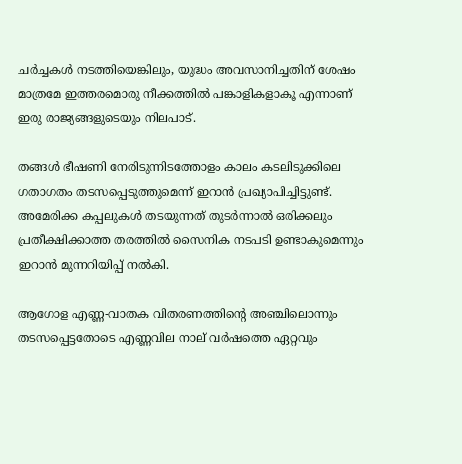ചര്‍ച്ചകള്‍ നടത്തിയെങ്കിലും, യുദ്ധം അവസാനിച്ചതിന് ശേഷം മാത്രമേ ഇത്തരമൊരു നീക്കത്തില്‍ പങ്കാളികളാകൂ എന്നാണ് ഇരു രാജ്യങ്ങളുടെയും നിലപാട്.

തങ്ങള്‍ ഭീഷണി നേരിടുന്നിടത്തോളം കാലം കടലിടുക്കിലെ ഗതാഗതം തടസപ്പെടുത്തുമെന്ന് ഇറാന്‍ പ്രഖ്യാപിച്ചിട്ടുണ്ട്. അമേരിക്ക കപ്പലുകള്‍ തടയുന്നത് തുടര്‍ന്നാല്‍ ഒരിക്കലും പ്രതീക്ഷിക്കാത്ത തരത്തില്‍ സൈനിക നടപടി ഉണ്ടാകുമെന്നും ഇറാന്‍ മുന്നറിയിപ്പ് നല്‍കി.

ആഗോള എണ്ണ-വാതക വിതരണത്തിന്റെ അഞ്ചിലൊന്നും തടസപ്പെട്ടതോടെ എണ്ണവില നാല് വര്‍ഷത്തെ ഏറ്റവും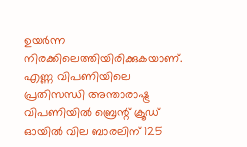ഉയര്‍ന്ന നിരക്കിലെത്തിയിരിക്കുകയാണ്. എണ്ണ വിപണിയിലെ പ്രതിസന്ധി അന്താരാഷ്ട്ര വിപണിയില്‍ ബ്രെന്റ് ക്രൂഡ് ഓയില്‍ വില ബാരലിന് 125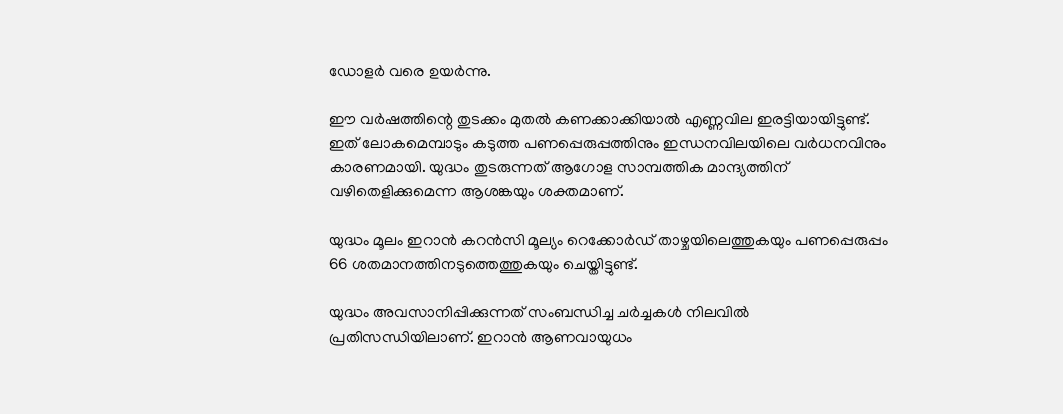ഡോളര്‍ വരെ ഉയര്‍ന്നു.

ഈ വര്‍ഷത്തിന്റെ തുടക്കം മുതല്‍ കണക്കാക്കിയാല്‍ എണ്ണവില ഇരട്ടിയായിട്ടുണ്ട്. ഇത് ലോകമെമ്പാടും കടുത്ത പണപ്പെരുപ്പത്തിനും ഇന്ധനവിലയിലെ വര്‍ധനവിനും കാരണമായി. യുദ്ധം തുടരുന്നത് ആഗോള സാമ്പത്തിക മാന്ദ്യത്തിന് വഴിതെളിക്കുമെന്ന ആശങ്കയും ശക്തമാണ്.

യുദ്ധം മൂലം ഇറാന്‍ കറന്‍സി മൂല്യം റെക്കോര്‍ഡ് താഴ്ചയിലെത്തുകയും പണപ്പെരുപ്പം 66 ശതമാനത്തിനടുത്തെത്തുകയും ചെയ്തിട്ടുണ്ട്.

യുദ്ധം അവസാനിപ്പിക്കുന്നത് സംബന്ധിച്ച ചര്‍ച്ചകള്‍ നിലവില്‍ പ്രതിസന്ധിയിലാണ്. ഇറാന്‍ ആണവായുധം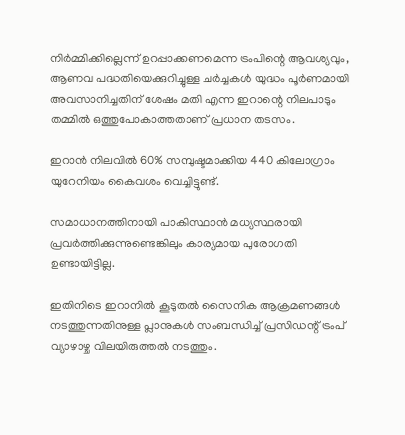നിര്‍മ്മിക്കില്ലെന്ന് ഉറപ്പാക്കണമെന്ന ട്രംപിന്റെ ആവശ്യവും, ആണവ പദ്ധതിയെക്കുറിച്ചുള്ള ചര്‍ച്ചകള്‍ യുദ്ധം പൂര്‍ണമായി അവസാനിച്ചതിന് ശേഷം മതി എന്ന ഇറാന്റെ നിലപാടും തമ്മില്‍ ഒത്തുപോകാത്തതാണ് പ്രധാന തടസം.

ഇറാന്‍ നിലവില്‍ 60% സമ്പുഷ്ടമാക്കിയ 440 കിലോഗ്രാം യുറേനിയം കൈവശം വെച്ചിട്ടുണ്ട്.

സമാധാനത്തിനായി പാകിസ്ഥാന്‍ മധ്യസ്ഥരായി പ്രവര്‍ത്തിക്കുന്നുണ്ടെങ്കിലും കാര്യമായ പുരോഗതി ഉണ്ടായിട്ടില്ല.

ഇതിനിടെ ഇറാനില്‍ കൂടുതല്‍ സൈനിക ആക്രമണങ്ങള്‍ നടത്തുന്നതിനുള്ള പ്ലാനുകള്‍ സംബന്ധിച്ച് പ്രസിഡന്റ് ട്രംപ് വ്യാഴാഴ്ച വിലയിരുത്തല്‍ നടത്തും.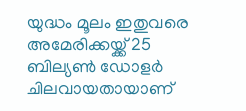യുദ്ധം മൂലം ഇതുവരെ അമേരിക്കയ്ക്ക് 25 ബില്യണ്‍ ഡോളര്‍ ചിലവായതായാണ്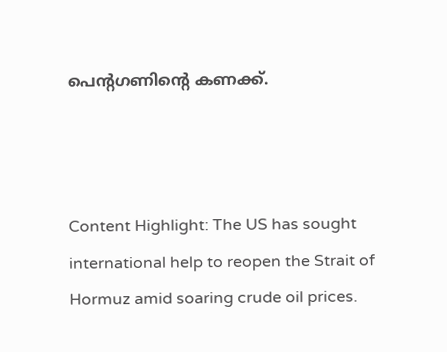പെന്റഗണിന്റെ കണക്ക്.



Content Highlight: The US has sought international help to reopen the Strait of Hormuz amid soaring crude oil prices.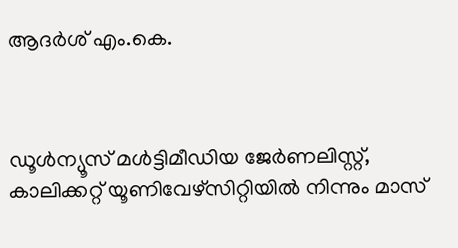ആദര്‍ശ് എം.കെ.



ഡൂള്‍ന്യൂസ് മള്‍ട്ടിമീഡിയ ജേര്‍ണലിസ്റ്റ്, കാലിക്കറ്റ് യൂണിവേഴ്സിറ്റിയില്‍ നിന്നും മാസ്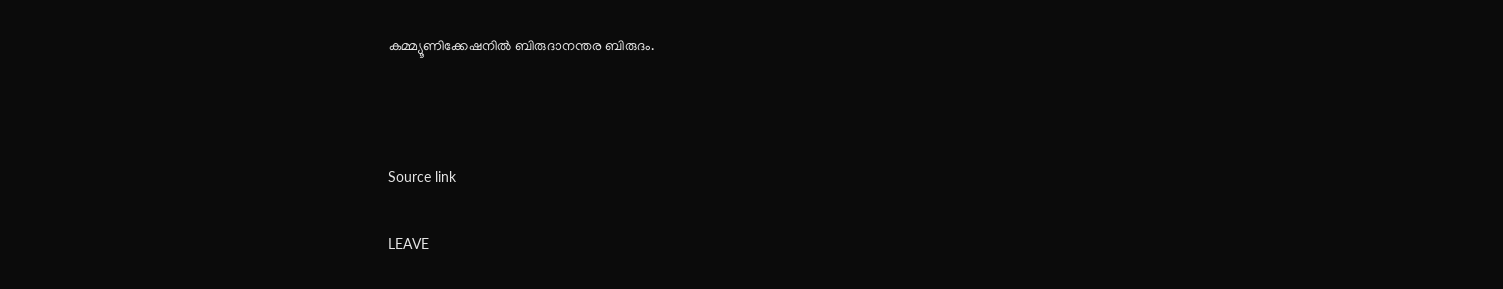കമ്മ്യൂണിക്കേഷനില്‍ ബിരുദാനന്തര ബിരുദം.



Source link

LEAVE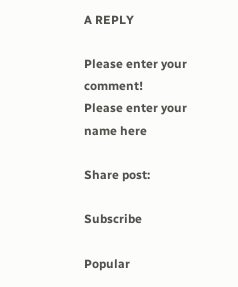A REPLY

Please enter your comment!
Please enter your name here

Share post:

Subscribe

Popular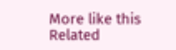More like this
Related